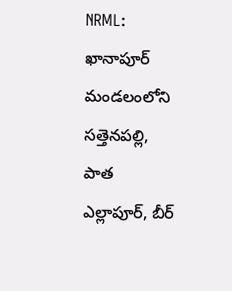NRML: ఖానాపూర్ మండలంలోని సత్తెనపల్లి, పాత ఎల్లాపూర్, బీర్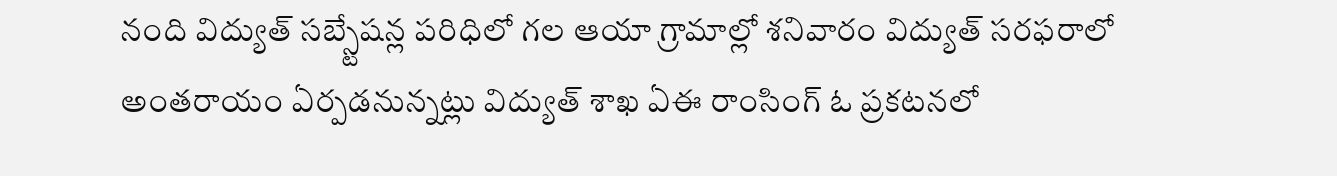నంది విద్యుత్ సబ్స్టేషన్ల పరిధిలో గల ఆయా గ్రామాల్లో శనివారం విద్యుత్ సరఫరాలో అంతరాయం ఏర్పడనున్నట్లు విద్యుత్ శాఖ ఏఈ రాంసింగ్ ఓ ప్రకటనలో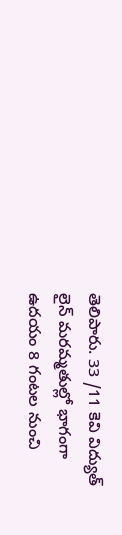తెలిపారు. 33 /11 కెవి విద్యుత్ లైన్ మరమ్మతుల్లో భాగంగా ఉదయం 8 గంటల నుంచి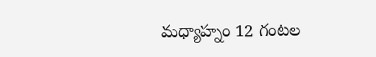మధ్యాహ్నం 12 గంటల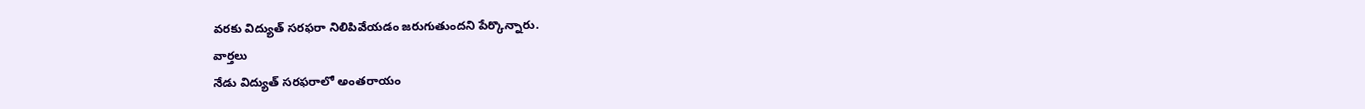వరకు విద్యుత్ సరఫరా నిలిపివేయడం జరుగుతుందని పేర్కొన్నారు.
వార్తలు
నేడు విద్యుత్ సరఫరాలో అంతరాయం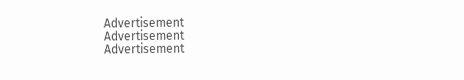Advertisement
Advertisement
Advertisement